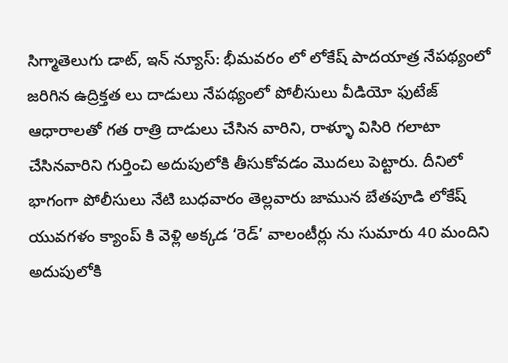సిగ్మాతెలుగు డాట్, ఇన్ న్యూస్: భీమవరం లో లోకేష్ పాదయాత్ర నేపథ్యంలో జరిగిన ఉద్రిక్తత లు దాడులు నేపథ్యంలో పోలీసులు వీడియో ఫుటేజ్ ఆధారాలతో గత రాత్రి దాడులు చేసిన వారిని, రాళ్ళూ విసిరి గలాటా చేసినవారిని గుర్తించి అదుపులోకి తీసుకోవడం మొదలు పెట్టారు. దీనిలో భాగంగా పోలీసులు నేటి బుధవారం తెల్లవారు జామున బేతపూడి లోకేష్ యువగళం క్యాంప్ కి వెళ్లి అక్కడ ‘రెడ్’ వాలంటీర్లు ను సుమారు 40 మందిని అదుపులోకి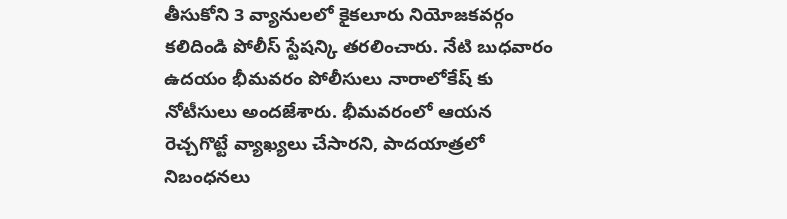తీసుకోని 3 వ్యానులలో కైకలూరు నియోజకవర్గం కలిదిండి పోలీస్ స్టేషన్కి తరలించారు. నేటి బుధవారం ఉదయం భీమవరం పోలీసులు నారాలోకేష్ కు నోటీసులు అందజేశారు. భీమవరంలో ఆయన రెచ్చగొట్టే వ్యాఖ్యలు చేసారని, పాదయాత్రలో నిబంధనలు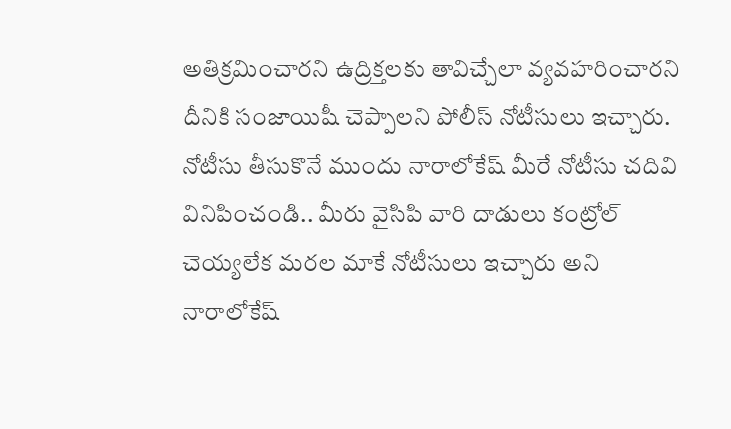అతిక్రమించారని ఉద్రిక్తలకు తావిచ్చేలా వ్యవహరించారని దీనికి సంజాయిషీ చెప్పాలని పోలీస్ నోటీసులు ఇచ్చారు. నోటీసు తీసుకొనే ముందు నారాలోకేష్ మీరే నోటీసు చదివి వినిపించండి.. మీరు వైసిపి వారి దాడులు కంట్రోల్ చెయ్యలేక మరల మాకే నోటీసులు ఇచ్చారు అని నారాలోకేష్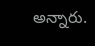అన్నారు.